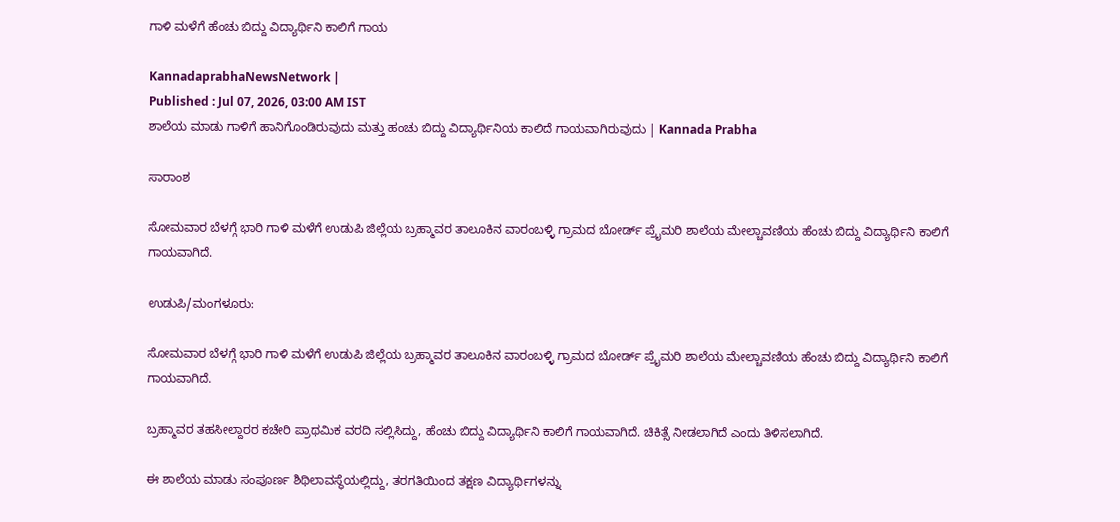ಗಾಳಿ ಮಳೆಗೆ ಹೆಂಚು ಬಿದ್ದು ವಿದ್ಯಾರ್ಥಿನಿ ಕಾಲಿಗೆ ಗಾಯ

KannadaprabhaNewsNetwork |
Published : Jul 07, 2026, 03:00 AM IST
ಶಾಲೆಯ ಮಾಡು ಗಾಳಿಗೆ ಹಾನಿಗೊಂಡಿರುವುದು ಮತ್ತು ಹಂಚು ಬಿದ್ದು ವಿದ್ಯಾರ್ಥಿನಿಯ ಕಾಲಿದೆ ಗಾಯವಾಗಿರುವುದು | Kannada Prabha

ಸಾರಾಂಶ

ಸೋಮವಾರ ಬೆಳಗ್ಗೆ ಭಾರಿ ಗಾಳಿ ಮಳೆಗೆ ಉಡುಪಿ ಜಿಲ್ಲೆಯ ಬ್ರಹ್ಮಾವರ ತಾಲೂಕಿನ ವಾರಂಬಳ್ಳಿ ಗ್ರಾಮದ ಬೋರ್ಡ್ ಪ್ರೈಮರಿ ಶಾಲೆಯ ಮೇಲ್ಚಾವಣಿಯ ಹೆಂಚು ಬಿದ್ದು ವಿದ್ಯಾರ್ಥಿನಿ ಕಾಲಿಗೆ ಗಾಯವಾಗಿದೆ.

ಉಡುಪಿ/ಮಂಗಳೂರು:

ಸೋಮವಾರ ಬೆಳಗ್ಗೆ ಭಾರಿ ಗಾಳಿ ಮಳೆಗೆ ಉಡುಪಿ ಜಿಲ್ಲೆಯ ಬ್ರಹ್ಮಾವರ ತಾಲೂಕಿನ ವಾರಂಬಳ್ಳಿ ಗ್ರಾಮದ ಬೋರ್ಡ್ ಪ್ರೈಮರಿ ಶಾಲೆಯ ಮೇಲ್ಚಾವಣಿಯ ಹೆಂಚು ಬಿದ್ದು ವಿದ್ಯಾರ್ಥಿನಿ ಕಾಲಿಗೆ ಗಾಯವಾಗಿದೆ.

ಬ್ರಹ್ಮಾವರ ತಹಸೀಲ್ದಾರರ ಕಚೇರಿ ಪ್ರಾಥಮಿಕ ವರದಿ ಸಲ್ಲಿಸಿದ್ದು, ಹೆಂಚು ಬಿದ್ದು ವಿದ್ಯಾರ್ಥಿನಿ ಕಾಲಿಗೆ ಗಾಯವಾಗಿದೆ. ಚಿಕಿತ್ಸೆ ನೀಡಲಾಗಿದೆ ಎಂದು ತಿಳಿಸಲಾಗಿದೆ.

ಈ ಶಾಲೆಯ ಮಾಡು ಸಂಪೂರ್ಣ ಶಿಥಿಲಾವಸ್ಥೆಯಲ್ಲಿದ್ದು, ತರಗತಿಯಿಂದ ತಕ್ಷಣ ವಿದ್ಯಾರ್ಥಿಗಳನ್ನು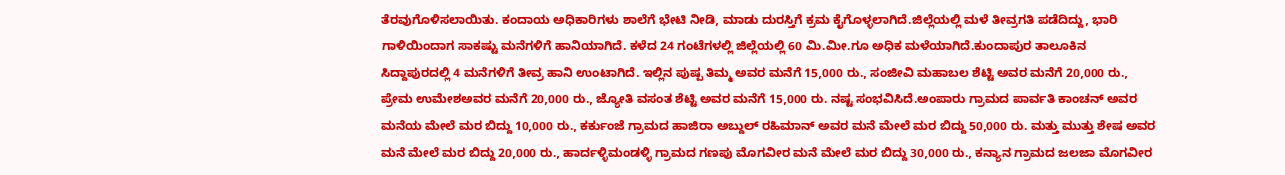ತೆರವುಗೊಳಿಸಲಾಯಿತು. ಕಂದಾಯ ಅಧಿಕಾರಿಗಳು ಶಾಲೆಗೆ ಭೇಟಿ ನೀಡಿ, ಮಾಡು ದುರಸ್ತಿಗೆ ಕ್ರಮ ಕೈಗೊಳ್ಳಲಾಗಿದೆ.ಜಿಲ್ಲೆಯಲ್ಲಿ ಮಳೆ ತೀವ್ರಗತಿ ಪಡೆದಿದ್ದು, ಭಾರಿ ಗಾಳಿಯಿಂದಾಗ ಸಾಕಷ್ಟು ಮನೆಗಳಿಗೆ ಹಾನಿಯಾಗಿದೆ. ಕಳೆದ 24 ಗಂಟೆಗಳಲ್ಲಿ ಜಿಲ್ಲೆಯಲ್ಲಿ 60 ಮಿ.ಮೀ.ಗೂ ಅಧಿಕ ಮಳೆಯಾಗಿದೆ.ಕುಂದಾಪುರ ತಾಲೂಕಿನ ಸಿದ್ದಾಪುರದಲ್ಲಿ 4 ಮನೆಗಳಿಗೆ ತೀವ್ರ ಹಾನಿ ಉಂಟಾಗಿದೆ. ಇಲ್ಲಿನ ಪುಷ್ಪ ತಿಮ್ಮ ಅವರ ಮನೆಗೆ 15,000 ರು., ಸಂಜೀವಿ ಮಹಾಬಲ ಶೆಟ್ಟಿ ಅವರ ಮನೆಗೆ 20,000 ರು., ಪ್ರೇಮ ಉಮೇಶಅವರ ಮನೆಗೆ 20,000 ರು., ಜ್ಯೋತಿ ವಸಂತ ಶೆಟ್ಟಿ ಅವರ ಮನೆಗೆ 15,000 ರು. ನಷ್ಟ ಸಂಭವಿಸಿದೆ.ಅಂಪಾರು ಗ್ರಾಮದ ಪಾರ್ವತಿ ಕಾಂಚನ್ ಅವರ ಮನೆಯ ಮೇಲೆ ಮರ ಬಿದ್ದು 10,000 ರು., ಕರ್ಕುಂಜೆ ಗ್ರಾಮದ ಹಾಜಿರಾ ಅಬ್ದುಲ್ ರಹಿಮಾನ್ ಅವರ ಮನೆ ಮೇಲೆ ಮರ ಬಿದ್ದು 50,000 ರು. ಮತ್ತು ಮುತ್ತು ಶೇಷ ಅವರ ಮನೆ ಮೇಲೆ ಮರ ಬಿದ್ದು 20,000 ರು., ಹಾರ್ದಳ್ಳಿಮಂಡಳ್ಳಿ ಗ್ರಾಮದ ಗಣಪು ಮೊಗವೀರ ಮನೆ ಮೇಲೆ ಮರ ಬಿದ್ದು 30,000 ರು., ಕನ್ಯಾನ ಗ್ರಾಮದ ಜಲಜಾ ಮೊಗವೀರ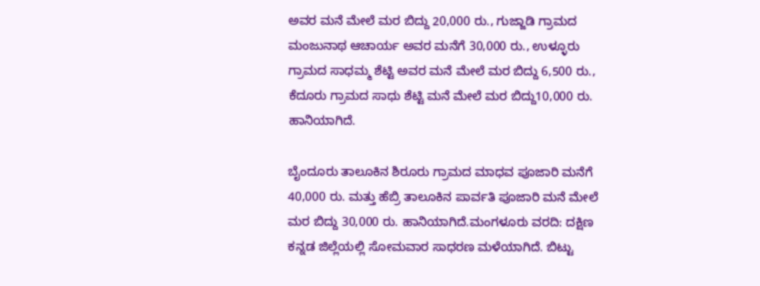ಅವರ ಮನೆ ಮೇಲೆ ಮರ ಬಿದ್ದು 20,000 ರು., ಗುಜ್ಜಾಡಿ ಗ್ರಾಮದ ಮಂಜುನಾಥ ಆಚಾರ್ಯ ಅವರ ಮನೆಗೆ 30,000 ರು., ಉಳ್ಳೂರು ಗ್ರಾಮದ ಸಾಧಮ್ಮ ಶೆಟ್ಟಿ ಅವರ ಮನೆ ಮೇಲೆ ಮರ ಬಿದ್ದು 6,500 ರು., ಕೆದೂರು ಗ್ರಾಮದ ಸಾಧು ಶೆಟ್ಟಿ ಮನೆ ಮೇಲೆ ಮರ ಬಿದ್ದು10,000 ರು. ಹಾನಿಯಾಗಿದೆ.

ಬೈಂದೂರು ತಾಲೂಕಿನ ಶಿರೂರು ಗ್ರಾಮದ ಮಾಧವ ಪೂಜಾರಿ ಮನೆಗೆ 40,000 ರು. ಮತ್ತು ಹೆಬ್ರಿ ತಾಲೂಕಿನ ಪಾರ್ವತಿ ಪೂಜಾರಿ ಮನೆ ಮೇಲೆ ಮರ ಬಿದ್ದು 30,000 ರು. ಹಾನಿಯಾಗಿದೆ.ಮಂಗಳೂರು ವರದಿ: ದಕ್ಷಿಣ ಕನ್ನಡ ಜಿಲ್ಲೆಯಲ್ಲಿ ಸೋಮವಾರ ಸಾಧರಣ ಮಳೆಯಾಗಿದೆ. ಬಿಟ್ಟು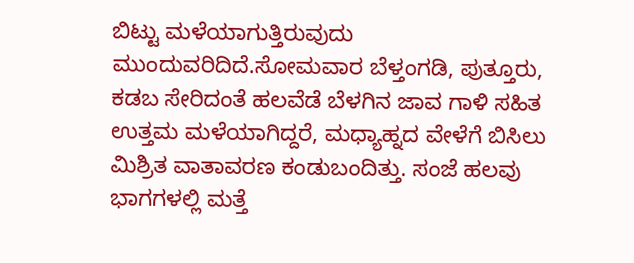ಬಿಟ್ಟು ಮಳೆಯಾಗುತ್ತಿರುವುದು ಮುಂದುವರಿದಿದೆ.ಸೋಮವಾರ ಬೆಳ್ತಂಗಡಿ, ಪುತ್ತೂರು, ಕಡಬ ಸೇರಿದಂತೆ ಹಲವೆಡೆ ಬೆಳಗಿನ ಜಾವ ಗಾಳಿ ಸಹಿತ ಉತ್ತಮ ಮಳೆಯಾಗಿದ್ದರೆ, ಮಧ್ಯಾಹ್ನದ ವೇಳೆಗೆ ಬಿಸಿಲು ಮಿಶ್ರಿತ ವಾತಾವರಣ ಕಂಡುಬಂದಿತ್ತು. ಸಂಜೆ ಹಲವು ಭಾಗಗಳಲ್ಲಿ ಮತ್ತೆ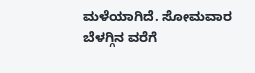ಮಳೆಯಾಗಿದೆ. ಸೋಮವಾರ ಬೆಳಗ್ಗಿನ ವರೆಗೆ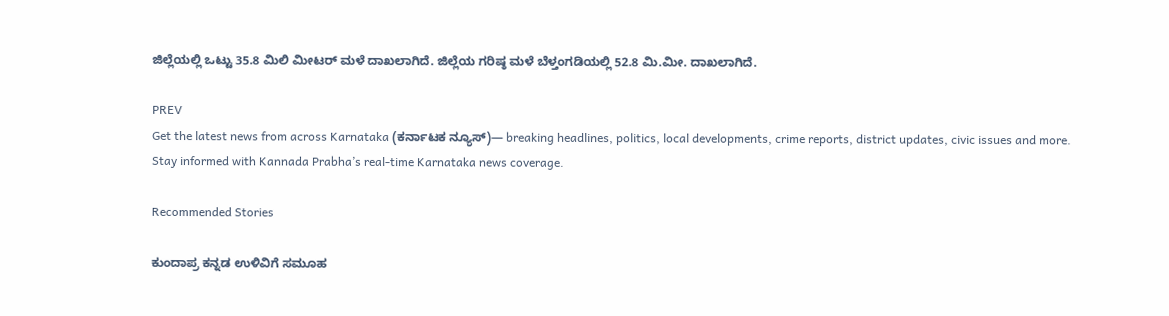ಜಿಲ್ಲೆಯಲ್ಲಿ ಒಟ್ಟು 35.8 ಮಿಲಿ ಮೀಟರ್ ಮಳೆ ದಾಖಲಾಗಿದೆ. ಜಿಲ್ಲೆಯ ಗರಿಷ್ಠ ಮಳೆ ಬೆಳ್ತಂಗಡಿಯಲ್ಲಿ 52.8 ಮಿ.ಮೀ. ದಾಖಲಾಗಿದೆ.

PREV
Get the latest news from across Karnataka (ಕರ್ನಾಟಕ ನ್ಯೂಸ್)— breaking headlines, politics, local developments, crime reports, district updates, civic issues and more. Stay informed with Kannada Prabha’s real‑time Karnataka news coverage.

Recommended Stories

ಕುಂದಾಪ್ರ ಕನ್ನಡ ಉಳಿವಿಗೆ ಸಮೂಹ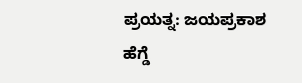ಪ್ರಯತ್ನ: ಜಯಪ್ರಕಾಶ ಹೆಗ್ಡೆ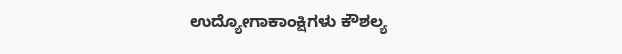ಉದ್ಯೋಗಾಕಾಂಕ್ಷಿಗಳು ಕೌಶಲ್ಯ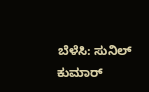ಬೆಳೆಸಿ: ಸುನಿಲ್ ಕುಮಾರ್